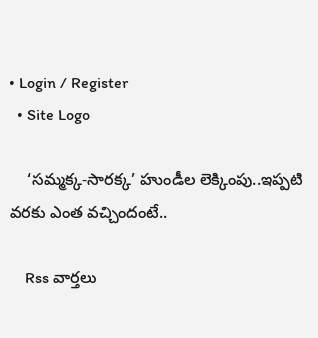• Login / Register
  • Site Logo

    ‘సమ్మక్క-సారక్క’ హుండీల లెక్కింపు..ఇప్పటి వరకు ఎంత వచ్చిందంటే..

    Rss వార్తలు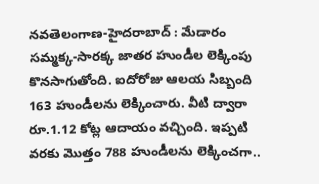నవతెలంగాణ-హైదరాబాద్ : మేడారం సమ్మక్క-సారక్క జాతర హుండీల లెక్కింపు కొనసాగుతోంది. ఐదోరోజు ఆలయ సిబ్బంది 163 హుండీలను లెక్కించారు. వీటి ద్వారా రూ.1.12 కోట్ల ఆదాయం వచ్చింది. ఇప్పటి వరకు మొత్తం 788 హుండీలను లెక్కించగా..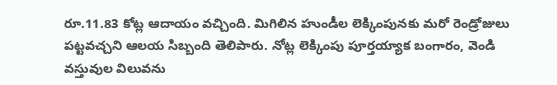రూ.11.83 కోట్ల ఆదాయం వచ్చింది. మిగిలిన హుండీల లెక్కింపునకు మరో రెండ్రోజులు పట్టవచ్చని ఆలయ సిబ్బంది తెలిపారు. నోట్ల లెక్కింపు పూర్తయ్యాక బంగారం, వెండి వస్తువుల విలువను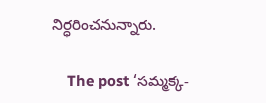నిర్ధరించనున్నారు.

    The post ‘సమ్మక్క-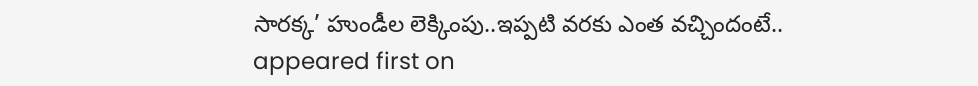సారక్క’ హుండీల లెక్కింపు..ఇప్పటి వరకు ఎంత వచ్చిందంటే.. appeared first on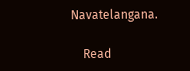Navatelangana.

    Read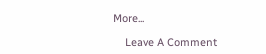More...

    Leave A Comment